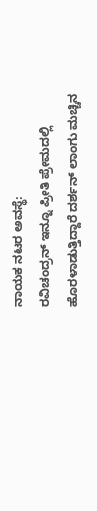ನಾಯಕ ನಟರ ಅವಸ್ಥೆ:
ರವಿಚಂದ್ರನ್ ಇನ್ನೂ ಪ್ರೀತಿ ಪ್ರೇಮದಲ್ಲಿ ಹೊರಳಾಡುತ್ತಿದ್ದಾರೆ ದರ್ಶನ್ ಲಾಂಗು ಮಚ್ಚಿನ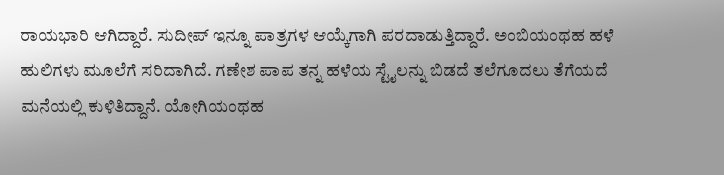ರಾಯಭಾರಿ ಆಗಿದ್ದಾರೆ. ಸುದೀಪ್ ಇನ್ನೂ ಪಾತ್ರಗಳ ಆಯ್ಕೆಗಾಗಿ ಪರದಾಡುತ್ತಿದ್ದಾರೆ. ಅಂಬಿಯಂಥಹ ಹಳೆ ಹುಲಿಗಳು ಮೂಲೆಗೆ ಸರಿದಾಗಿದೆ. ಗಣೇಶ ಪಾಪ ತನ್ನ ಹಳೆಯ ಸ್ಟೈಲನ್ನು ಬಿಡದೆ ತಲೆಗೂದಲು ತೆಗೆಯದೆ ಮನೆಯಲ್ಲಿ ಕುಳಿತಿದ್ದಾನೆ. ಯೋಗಿಯಂಥಹ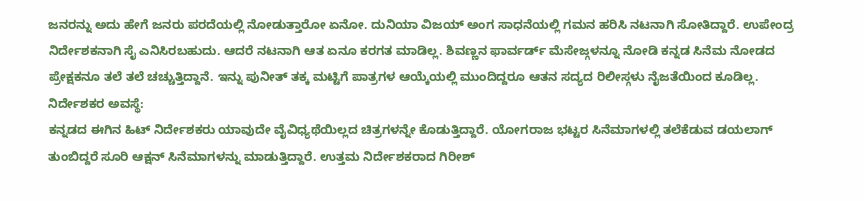ಜನರನ್ನು ಅದು ಹೇಗೆ ಜನರು ಪರದೆಯಲ್ಲಿ ನೋಡುತ್ತಾರೋ ಏನೋ. ದುನಿಯಾ ವಿಜಯ್ ಅಂಗ ಸಾಧನೆಯಲ್ಲಿ ಗಮನ ಹರಿಸಿ ನಟನಾಗಿ ಸೋತಿದ್ದಾರೆ. ಉಪೇಂದ್ರ ನಿರ್ದೇಶಕನಾಗಿ ಸೈ ಎನಿಸಿರಬಹುದು. ಆದರೆ ನಟನಾಗಿ ಆತ ಏನೂ ಕರಗತ ಮಾಡಿಲ್ಲ. ಶಿವಣ್ಣನ ಫಾರ್ವರ್ಡ್ ಮೆಸೇಜ್ಗಳನ್ನೂ ನೋಡಿ ಕನ್ನಡ ಸಿನೆಮ ನೋಡದ ಪ್ರೇಕ್ಷಕನೂ ತಲೆ ತಲೆ ಚಚ್ಚುತ್ತಿದ್ದಾನೆ. ಇನ್ನು ಪುನೀತ್ ತಕ್ಕ ಮಟ್ಟಿಗೆ ಪಾತ್ರಗಳ ಆಯ್ಕೆಯಲ್ಲಿ ಮುಂದಿದ್ದರೂ ಆತನ ಸದ್ಯದ ರಿಲೀಸ್ಗಳು ನೈಜತೆಯಿಂದ ಕೂಡಿಲ್ಲ.
ನಿರ್ದೇಶಕರ ಅವಸ್ಥೆ:
ಕನ್ನಡದ ಈಗಿನ ಹಿಟ್ ನಿರ್ದೇಶಕರು ಯಾವುದೇ ವೈವಿಧ್ಯಥೆಯಿಲ್ಲದ ಚಿತ್ರಗಳನ್ನೇ ಕೊಡುತ್ತಿದ್ದಾರೆ. ಯೋಗರಾಜ ಭಟ್ಟರ ಸಿನೆಮಾಗಳಲ್ಲಿ ತಲೆಕೆಡುವ ಡಯಲಾಗ್ ತುಂಬಿದ್ದರೆ ಸೂರಿ ಆಕ್ಷನ್ ಸಿನೆಮಾಗಳನ್ನು ಮಾಡುತ್ತಿದ್ದಾರೆ. ಉತ್ತಮ ನಿರ್ದೇಶಕರಾದ ಗಿರೀಶ್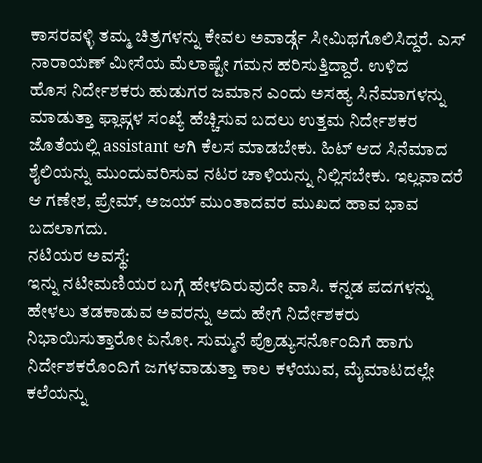ಕಾಸರವಳ್ಳಿ ತಮ್ಮ ಚಿತ್ರಗಳನ್ನು ಕೇವಲ ಅವಾರ್ಡ್ಗೆ ಸೀಮಿಥಗೊಲಿಸಿದ್ದರೆ. ಎಸ್ ನಾರಾಯಣ್ ಮೀಸೆಯ ಮೆಲಾಷ್ಟೇ ಗಮನ ಹರಿಸುತ್ತಿದ್ದಾರೆ. ಉಳಿದ
ಹೊಸ ನಿರ್ದೇಶಕರು ಹುಡುಗರ ಜಮಾನ ಎಂದು ಅಸಹ್ಯ ಸಿನೆಮಾಗಳನ್ನು ಮಾಡುತ್ತಾ ಫ್ಲಾಪ್ಗಳ ಸಂಖ್ಯೆ ಹೆಚ್ಚಿಸುವ ಬದಲು ಉತ್ತಮ ನಿರ್ದೇಶಕರ ಜೊತೆಯಲ್ಲಿ assistant ಆಗಿ ಕೆಲಸ ಮಾಡಬೇಕು. ಹಿಟ್ ಆದ ಸಿನೆಮಾದ ಶೈಲಿಯನ್ನು ಮುಂದುವರಿಸುವ ನಟರ ಚಾಳಿಯನ್ನು ನಿಲ್ಲಿಸಬೇಕು. ಇಲ್ಲವಾದರೆ ಆ ಗಣೇಶ, ಪ್ರೇಮ್, ಅಜಯ್ ಮುಂತಾದವರ ಮುಖದ ಹಾವ ಭಾವ ಬದಲಾಗದು.
ನಟಿಯರ ಅವಸ್ಥೆ:
ಇನ್ನು ನಟೀಮಣಿಯರ ಬಗ್ಗೆ ಹೇಳದಿರುವುದೇ ವಾಸಿ. ಕನ್ನಡ ಪದಗಳನ್ನು ಹೇಳಲು ತಡಕಾಡುವ ಅವರನ್ನು ಅದು ಹೇಗೆ ನಿರ್ದೇಶಕರು ನಿಭಾಯಿಸುತ್ತಾರೋ ಏನೋ. ಸುಮ್ಮನೆ ಪ್ರೊಡ್ಯುಸರ್ನೊಂದಿಗೆ ಹಾಗು ನಿರ್ದೇಶಕರೊಂದಿಗೆ ಜಗಳವಾಡುತ್ತಾ ಕಾಲ ಕಳೆಯುವ, ಮೈಮಾಟದಲ್ಲೇ ಕಲೆಯನ್ನು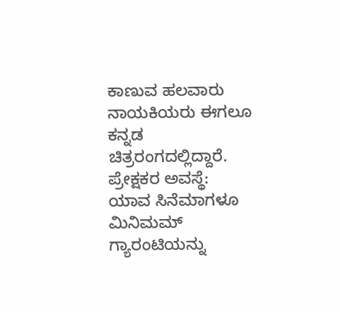ಕಾಣುವ ಹಲವಾರು ನಾಯಕಿಯರು ಈಗಲೂ ಕನ್ನಡ ಚಿತ್ರರಂಗದಲ್ಲಿದ್ದಾರೆ.
ಪ್ರೇಕ್ಷಕರ ಅವಸ್ಥೆ:
ಯಾವ ಸಿನೆಮಾಗಳೂ ಮಿನಿಮಮ್ ಗ್ಯಾರಂಟಿಯನ್ನು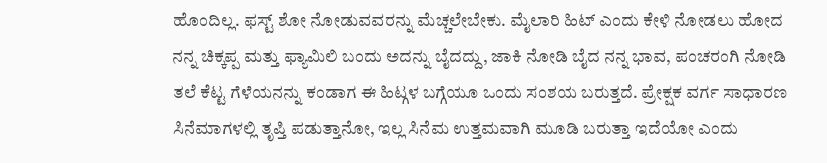ಹೊಂದಿಲ್ಲ. ಫಸ್ಟ್ ಶೋ ನೋಡುವವರನ್ನು ಮೆಚ್ಚಲೇಬೇಕು. ಮೈಲಾರಿ ಹಿಟ್ ಎಂದು ಕೇಳಿ ನೋಡಲು ಹೋದ ನನ್ನ ಚಿಕ್ಕಪ್ಪ ಮತ್ತು ಫ್ಯಾಮಿಲಿ ಬಂದು ಅದನ್ನು ಬೈದದ್ದು, ಜಾಕಿ ನೋಡಿ ಬೈದ ನನ್ನ ಭಾವ, ಪಂಚರಂಗಿ ನೋಡಿ ತಲೆ ಕೆಟ್ಟ ಗೆಳೆಯನನ್ನು ಕಂಡಾಗ ಈ ಹಿಟ್ಗಳ ಬಗ್ಗೆಯೂ ಒಂದು ಸಂಶಯ ಬರುತ್ತದೆ. ಪ್ರೇಕ್ಷಕ ವರ್ಗ ಸಾಧಾರಣ ಸಿನೆಮಾಗಳಲ್ಲಿ ತೃಪ್ತಿ ಪಡುತ್ತಾನೋ, ಇಲ್ಲ ಸಿನೆಮ ಉತ್ತಮವಾಗಿ ಮೂಡಿ ಬರುತ್ತಾ ಇದೆಯೋ ಎಂದು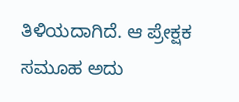ತಿಳಿಯದಾಗಿದೆ. ಆ ಪ್ರೇಕ್ಷಕ ಸಮೂಹ ಅದು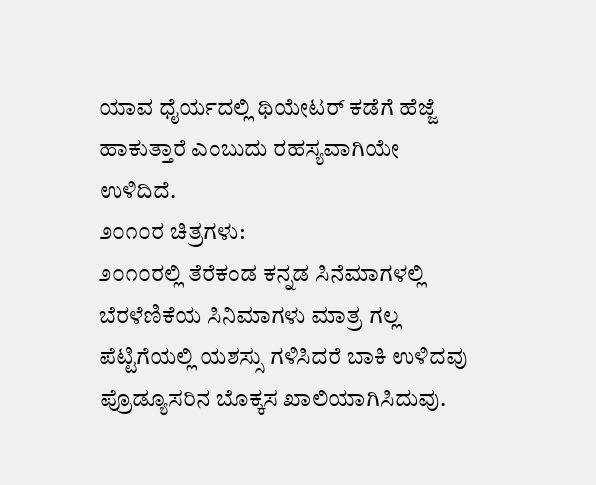ಯಾವ ಧೈರ್ಯದಲ್ಲಿ ಥಿಯೇಟರ್ ಕಡೆಗೆ ಹೆಜ್ಜೆ ಹಾಕುತ್ತಾರೆ ಎಂಬುದು ರಹಸ್ಯವಾಗಿಯೇ ಉಳಿದಿದೆ.
೨೦೧೦ರ ಚಿತ್ರಗಳು:
೨೦೧೦ರಲ್ಲಿ ತೆರೆಕಂಡ ಕನ್ನಡ ಸಿನೆಮಾಗಳಲ್ಲಿ ಬೆರಳೆಣಿಕೆಯ ಸಿನಿಮಾಗಳು ಮಾತ್ರ ಗಲ್ಲ ಪೆಟ್ಟಿಗೆಯಲ್ಲಿ ಯಶಸ್ಸು ಗಳಿಸಿದರೆ ಬಾಕಿ ಉಳಿದವು ಪ್ರೊಡ್ಯೂಸರಿನ ಬೊಕ್ಕಸ ಖಾಲಿಯಾಗಿಸಿದುವು.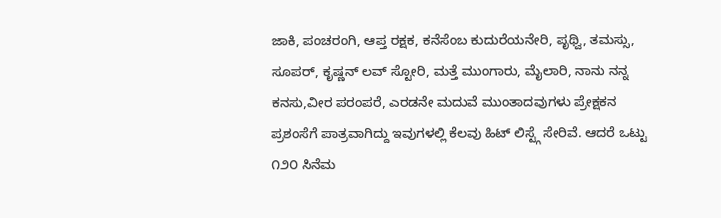ಜಾಕಿ, ಪಂಚರಂಗಿ, ಆಪ್ತ ರಕ್ಷಕ, ಕನೆಸೆಂಬ ಕುದುರೆಯನೇರಿ, ಪೃಥ್ವಿ, ತಮಸ್ಸು, ಸೂಪರ್, ಕೃಷ್ಣನ್ ಲವ್ ಸ್ಟೋರಿ, ಮತ್ತೆ ಮುಂಗಾರು, ಮೈಲಾರಿ, ನಾನು ನನ್ನ ಕನಸು,ವೀರ ಪರಂಪರೆ, ಎರಡನೇ ಮದುವೆ ಮುಂತಾದವುಗಳು ಪ್ರೇಕ್ಷಕನ ಪ್ರಶಂಸೆಗೆ ಪಾತ್ರವಾಗಿದ್ದು ಇವುಗಳಲ್ಲಿ ಕೆಲವು ಹಿಟ್ ಲಿಸ್ಟ್ಗೆ ಸೇರಿವೆ. ಆದರೆ ಒಟ್ಟು ೧೨೦ ಸಿನೆಮ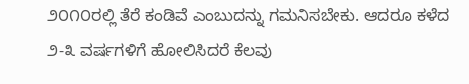೨೦೧೦ರಲ್ಲಿ ತೆರೆ ಕಂಡಿವೆ ಎಂಬುದನ್ನು ಗಮನಿಸಬೇಕು. ಆದರೂ ಕಳೆದ ೨-೩ ವರ್ಷಗಳಿಗೆ ಹೋಲಿಸಿದರೆ ಕೆಲವು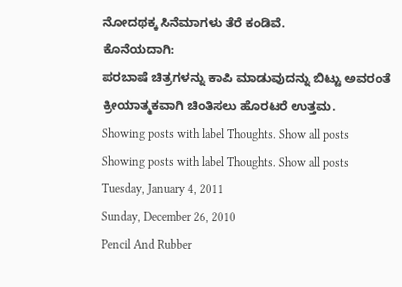ನೋದಥಕ್ಕ ಸಿನೆಮಾಗಳು ತೆರೆ ಕಂಡಿವೆ.
ಕೊನೆಯದಾಗಿ:
ಪರಬಾಷೆ ಚಿತ್ರಗಳನ್ನು ಕಾಪಿ ಮಾಡುವುದನ್ನು ಬಿಟ್ಟು ಅವರಂತೆ ಕ್ರೀಯಾತ್ಮಕವಾಗಿ ಚಿಂತಿಸಲು ಹೊರಟರೆ ಉತ್ತಮ.
Showing posts with label Thoughts. Show all posts
Showing posts with label Thoughts. Show all posts
Tuesday, January 4, 2011
Sunday, December 26, 2010
Pencil And Rubber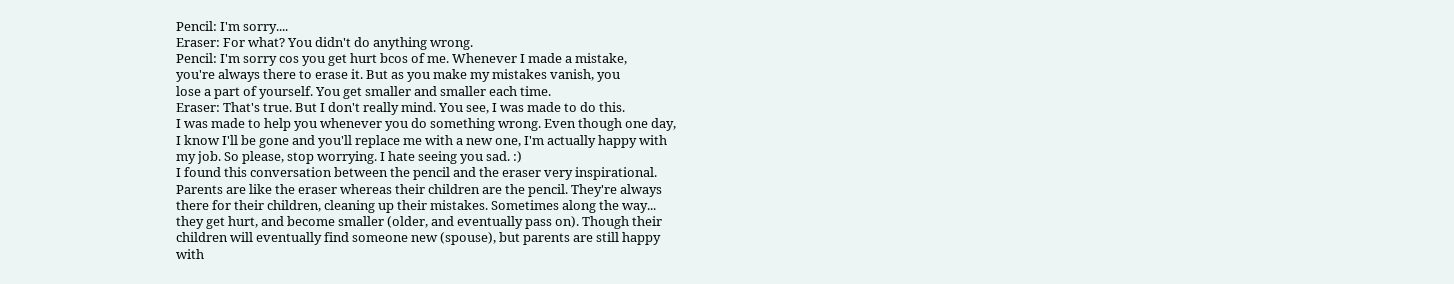Pencil: I'm sorry....
Eraser: For what? You didn't do anything wrong.
Pencil: I'm sorry cos you get hurt bcos of me. Whenever I made a mistake,
you're always there to erase it. But as you make my mistakes vanish, you
lose a part of yourself. You get smaller and smaller each time.
Eraser: That's true. But I don't really mind. You see, I was made to do this.
I was made to help you whenever you do something wrong. Even though one day,
I know I'll be gone and you'll replace me with a new one, I'm actually happy with
my job. So please, stop worrying. I hate seeing you sad. :)
I found this conversation between the pencil and the eraser very inspirational.
Parents are like the eraser whereas their children are the pencil. They're always
there for their children, cleaning up their mistakes. Sometimes along the way...
they get hurt, and become smaller (older, and eventually pass on). Though their
children will eventually find someone new (spouse), but parents are still happy
with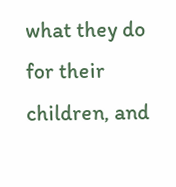what they do for their children, and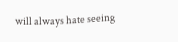will always hate seeing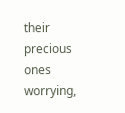their precious ones worrying,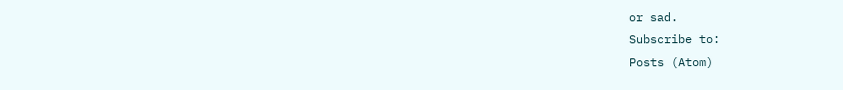or sad.
Subscribe to:
Posts (Atom)